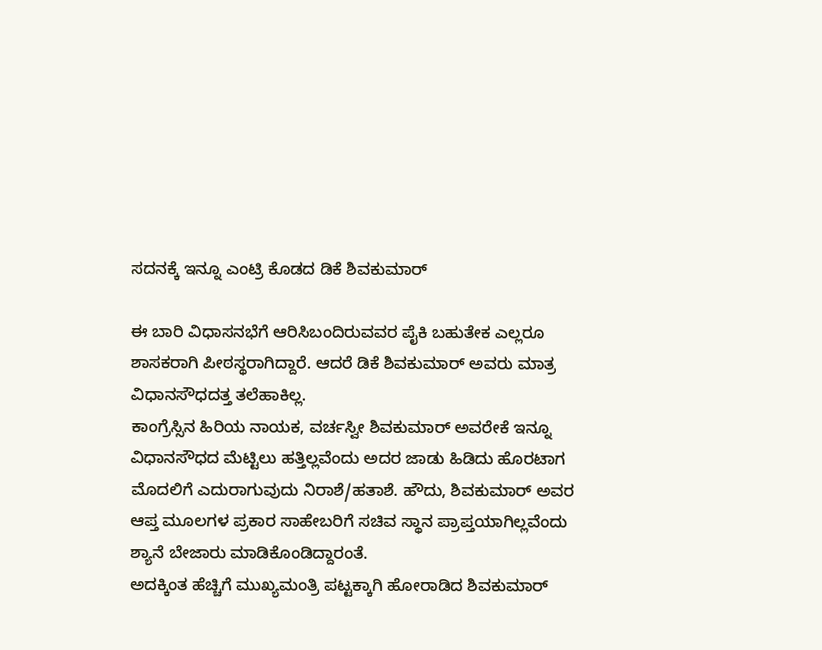ಸದನಕ್ಕೆ ಇನ್ನೂ ಎಂಟ್ರಿ ಕೊಡದ ಡಿಕೆ ಶಿವಕುಮಾರ್

ಈ ಬಾರಿ ವಿಧಾಸನಭೆಗೆ ಆರಿಸಿಬಂದಿರುವವರ ಪೈಕಿ ಬಹುತೇಕ ಎಲ್ಲರೂ ಶಾಸಕರಾಗಿ ಪೀಠಸ್ಥರಾಗಿದ್ದಾರೆ. ಆದರೆ ಡಿಕೆ ಶಿವಕುಮಾರ್ ಅವರು ಮಾತ್ರ ವಿಧಾನಸೌಧದತ್ತ ತಲೆಹಾಕಿಲ್ಲ.
ಕಾಂಗ್ರೆಸ್ಸಿನ ಹಿರಿಯ ನಾಯಕ, ವರ್ಚಸ್ವೀ ಶಿವಕುಮಾರ್ ಅವರೇಕೆ ಇನ್ನೂ ವಿಧಾನಸೌಧದ ಮೆಟ್ಟಿಲು ಹತ್ತಿಲ್ಲವೆಂದು ಅದರ ಜಾಡು ಹಿಡಿದು ಹೊರಟಾಗ ಮೊದಲಿಗೆ ಎದುರಾಗುವುದು ನಿರಾಶೆ/ಹತಾಶೆ. ಹೌದು, ಶಿವಕುಮಾರ್ ಅವರ ಆಪ್ತ ಮೂಲಗಳ ಪ್ರಕಾರ ಸಾಹೇಬರಿಗೆ ಸಚಿವ ಸ್ಥಾನ ಪ್ರಾಪ್ತಯಾಗಿಲ್ಲವೆಂದು ಶ್ಯಾನೆ ಬೇಜಾರು ಮಾಡಿಕೊಂಡಿದ್ದಾರಂತೆ.
ಅದಕ್ಕಿಂತ ಹೆಚ್ಚಿಗೆ ಮುಖ್ಯಮಂತ್ರಿ ಪಟ್ಟಕ್ಕಾಗಿ ಹೋರಾಡಿದ ಶಿವಕುಮಾರ್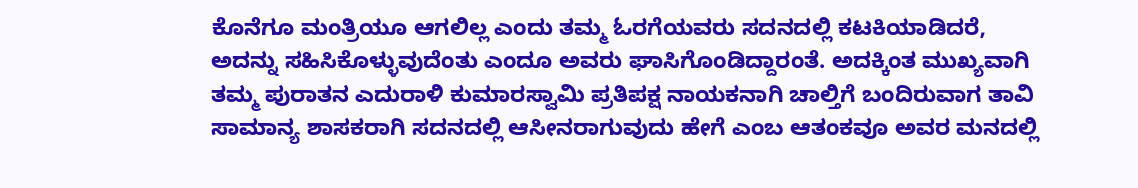ಕೊನೆಗೂ ಮಂತ್ರಿಯೂ ಆಗಲಿಲ್ಲ ಎಂದು ತಮ್ಮ ಓರಗೆಯವರು ಸದನದಲ್ಲಿ ಕಟಕಿಯಾಡಿದರೆ, ಅದನ್ನು ಸಹಿಸಿಕೊಳ್ಳುವುದೆಂತು ಎಂದೂ ಅವರು ಘಾಸಿಗೊಂಡಿದ್ದಾರಂತೆ. ಅದಕ್ಕಿಂತ ಮುಖ್ಯವಾಗಿ ತಮ್ಮ ಪುರಾತನ ಎದುರಾಳಿ ಕುಮಾರಸ್ವಾಮಿ ಪ್ರತಿಪಕ್ಷ ನಾಯಕನಾಗಿ ಚಾಲ್ತಿಗೆ ಬಂದಿರುವಾಗ ತಾವಿ ಸಾಮಾನ್ಯ ಶಾಸಕರಾಗಿ ಸದನದಲ್ಲಿ ಆಸೀನರಾಗುವುದು ಹೇಗೆ ಎಂಬ ಆತಂಕವೂ ಅವರ ಮನದಲ್ಲಿ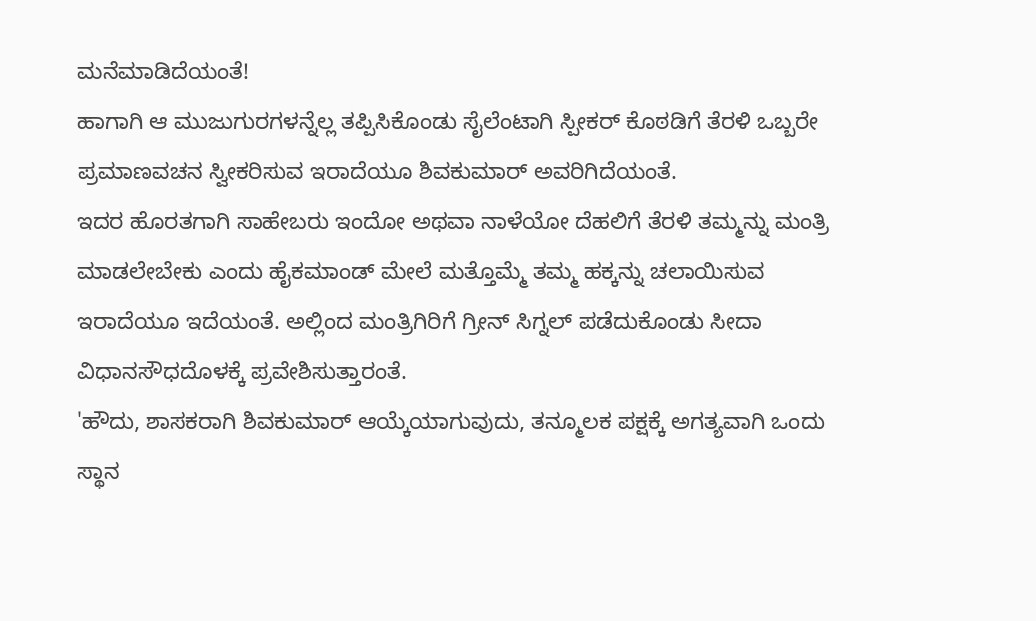ಮನೆಮಾಡಿದೆಯಂತೆ!
ಹಾಗಾಗಿ ಆ ಮುಜುಗುರಗಳನ್ನೆಲ್ಲ ತಪ್ಪಿಸಿಕೊಂಡು ಸೈಲೆಂಟಾಗಿ ಸ್ಪೀಕರ್ ಕೊಠಡಿಗೆ ತೆರಳಿ ಒಬ್ಬರೇ ಪ್ರಮಾಣವಚನ ಸ್ವೀಕರಿಸುವ ಇರಾದೆಯೂ ಶಿವಕುಮಾರ್ ಅವರಿಗಿದೆಯಂತೆ.
ಇದರ ಹೊರತಗಾಗಿ ಸಾಹೇಬರು ಇಂದೋ ಅಥವಾ ನಾಳೆಯೋ ದೆಹಲಿಗೆ ತೆರಳಿ ತಮ್ಮನ್ನು ಮಂತ್ರಿ ಮಾಡಲೇಬೇಕು ಎಂದು ಹೈಕಮಾಂಡ್ ಮೇಲೆ ಮತ್ತೊಮ್ಮೆ ತಮ್ಮ ಹಕ್ಕನ್ನು ಚಲಾಯಿಸುವ ಇರಾದೆಯೂ ಇದೆಯಂತೆ. ಅಲ್ಲಿಂದ ಮಂತ್ರಿಗಿರಿಗೆ ಗ್ರೀನ್ ಸಿಗ್ನಲ್ ಪಡೆದುಕೊಂಡು ಸೀದಾ ವಿಧಾನಸೌಧದೊಳಕ್ಕೆ ಪ್ರವೇಶಿಸುತ್ತಾರಂತೆ.
'ಹೌದು, ಶಾಸಕರಾಗಿ ಶಿವಕುಮಾರ್ ಆಯ್ಕೆಯಾಗುವುದು, ತನ್ಮೂಲಕ ಪಕ್ಷಕ್ಕೆ ಅಗತ್ಯವಾಗಿ ಒಂದು ಸ್ಥಾನ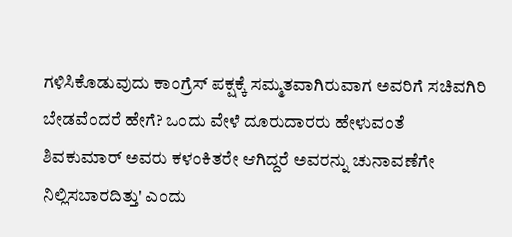ಗಳಿಸಿಕೊಡುವುದು ಕಾಂಗ್ರೆಸ್ ಪಕ್ಷಕ್ಕೆ ಸಮ್ಮತವಾಗಿರುವಾಗ ಅವರಿಗೆ ಸಚಿವಗಿರಿ ಬೇಡವೆಂದರೆ ಹೇಗೆ? ಒಂದು ವೇಳೆ ದೂರುದಾರರು ಹೇಳುವಂತೆ ಶಿವಕುಮಾರ್ ಅವರು ಕಳಂಕಿತರೇ ಆಗಿದ್ದರೆ ಅವರನ್ನು ಚುನಾವಣೆಗೇ ನಿಲ್ಲಿಸಬಾರದಿತ್ತು' ಎಂದು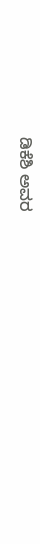ಡಿಕೆಶಿ ಅವರ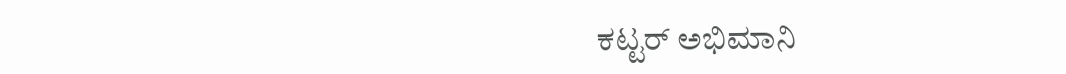ಕಟ್ಟರ್ ಅಭಿಮಾನಿ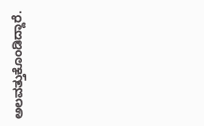ಅಲವತ್ತುಕೊಂಡಿದ್ದಾರೆ.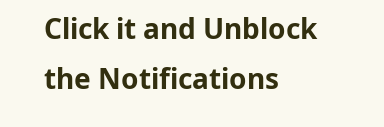Click it and Unblock the Notifications